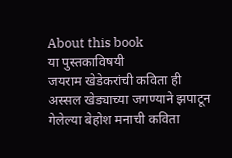About this book
या पुस्तकाविषयी
जयराम खेडेकरांची कविता ही अस्सल खेड्याच्या जगण्याने झपाटून गेलेल्या बेहोश मनाची कविता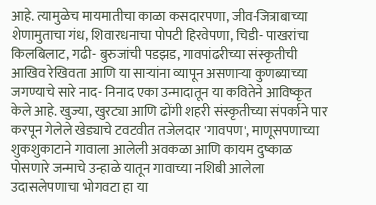आहे. त्यामुळेच मायमातीचा काळा कसदारपणा, जीव-जित्राबाच्या शेणामुताचा गंध, शिवारधनाचा पोपटी हिरवेपणा, चिडी- पाखरांचा किलबिलाट, गढी- बुरुजांची पडझड, गावपांढरीच्या संस्कृतीची आखिव रेखिवता आणि या साऱ्यांना व्यापून असणाऱ्या कुणब्याच्या जगण्याचे सारे नाद- निनाद एका उन्मादातून या कवितेने आविष्कृत केले आहे. खुज्या, खुरट्या आणि ढोंगी शहरी संस्कृतीच्या संपर्काने पार करपून गेलेले खेड्याचे टवटवीत तजेलदार 'गावपण', माणूसपणाच्या शुकशुकाटाने गावाला आलेली अवकळा आणि कायम दुष्काळ पोसणारे जन्माचे उन्हाळे यातून गावाच्या नशिबी आलेला उदासलेपणाचा भोगवटा हा या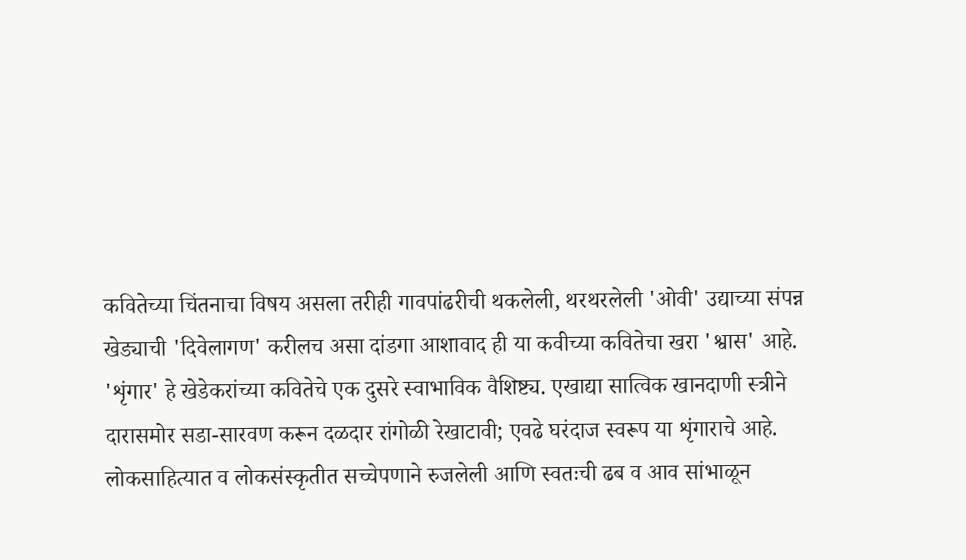कवितेच्या चिंतनाचा विषय असला तरीही गावपांढरीची थकलेली, थरथरलेली 'ओवी' उद्याच्या संपन्न खेड्याची 'दिवेलागण' करीलच असा दांडगा आशावाद ही या कवीच्या कवितेचा खरा 'श्वास' आहे. 'शृंगार' हे खेडेकरांच्या कवितेचे एक दुसरे स्वाभाविक वैशिष्ट्य. एखाद्या सात्विक खानदाणी स्त्रीने दारासमोर सडा-सारवण करून दळदार रांगोळी रेखाटावी; एवढे घरंदाज स्वरूप या शृंगाराचे आहे. लोकसाहित्यात व लोकसंस्कृतीत सच्चेपणाने रुजलेली आणि स्वतःची ढब व आव सांभाळून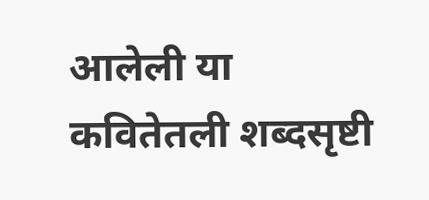आलेली या कवितेतली शब्दसृष्टी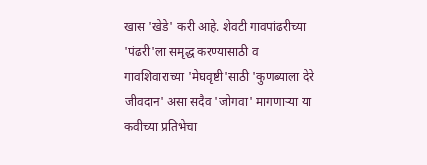खास 'खेडे' करी आहे. शेवटी गावपांढरीच्या 'पंढरी'ला समृद्ध करण्यासाठी व गावशिवाराच्या 'मेघवृष्टी'साठी 'कुणब्याला देरे जीवदान' असा सदैव 'जोगवा' मागणाऱ्या या कवीच्या प्रतिभेचा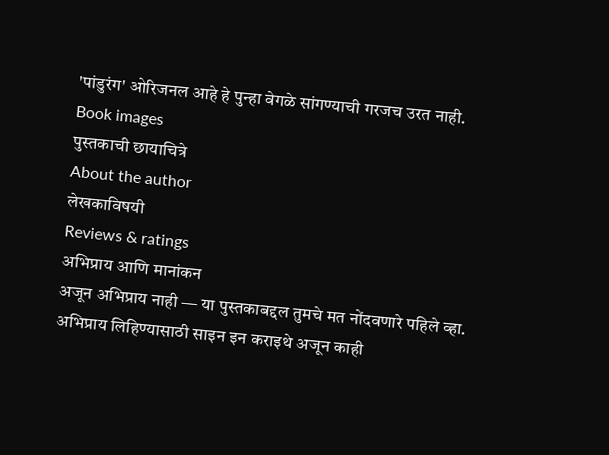'पांडुरंग' ओरिजनल आहे हे पुन्हा वेगळे सांगण्याची गरजच उरत नाही.
Book images
पुस्तकाची छायाचित्रे
About the author
लेखकाविषयी
Reviews & ratings
अभिप्राय आणि मानांकन
अजून अभिप्राय नाही — या पुस्तकाबद्दल तुमचे मत नोंदवणारे पहिले व्हा.
अभिप्राय लिहिण्यासाठी साइन इन कराइथे अजून काही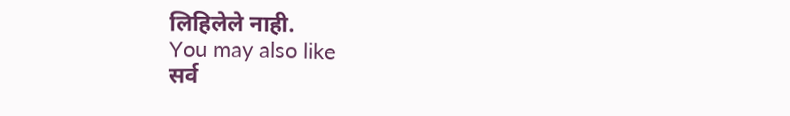लिहिलेले नाही.
You may also like
सर्व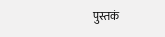पुस्तकं